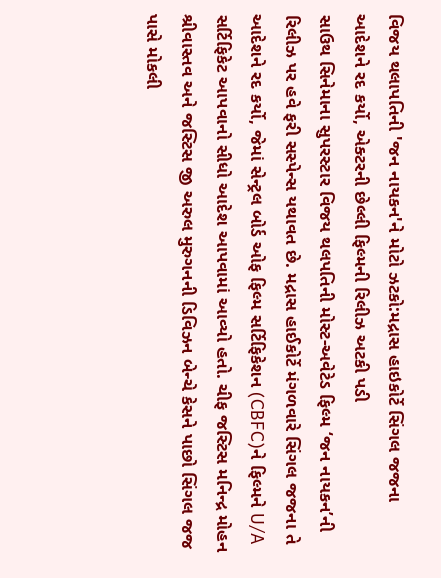વિજય થલાપતિની 'જન નાયકન'ને મોટો ઝટકો:મદ્રાસ હાઇકોર્ટે સિંગલ જજના આદેશને રદ કર્યો, એક્ટરની છેલ્લી ફિલ્મની રિલીઝ અટકી પડી
સાઉથ સિનેમાના સુપરસ્ટાર વિજય થલપતિની મોસ્ટ-અવેટેડ ફિલ્મ ‘જન નાયકન’ની રિલીઝ પર હવે ફરી સસ્પેન્સ યથાવત છે. મદ્રાસ હાઈકોર્ટે મંગળવારે સિંગલ જજના તે આદેશને રદ કર્યો, જેમાં સેન્ટ્રલ બોર્ડ ઓફ ફિલ્મ સર્ટિફિકેશન (CBFC)ને ફિલ્મને U/A સર્ટિફિકેટ આપવાનો સીધો આદેશ આપવામાં આવ્યો હતો. ચીફ જસ્ટિસ મનિન્દ્ર મોહન શ્રીવાસ્તવ અને જસ્ટિસ જી અરુલ મુરુગનની ડિવિઝન બેન્ચે કેસને પાછો સિંગલ જજ પાસે મોકલી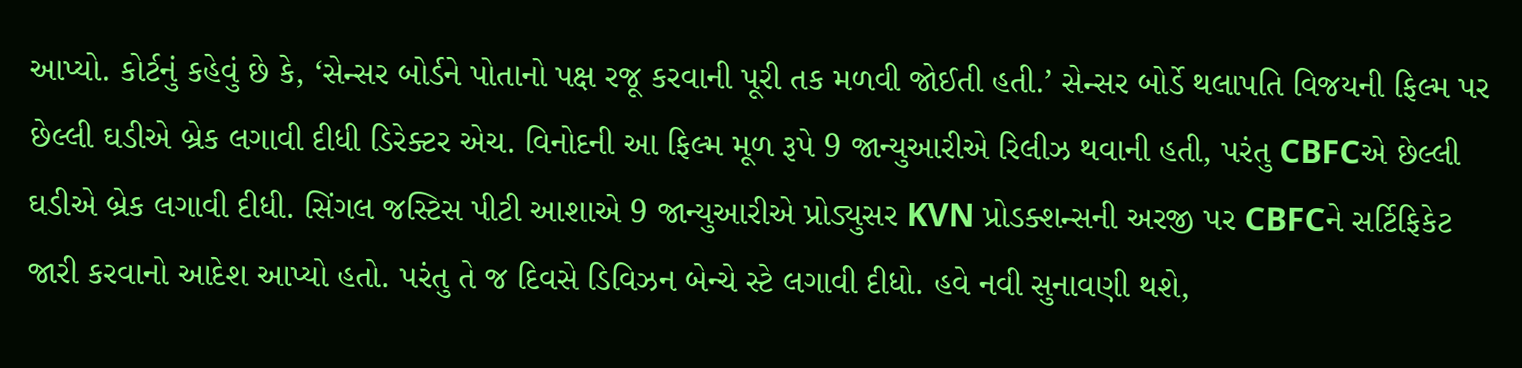આપ્યો. કોર્ટનું કહેવું છે કે, ‘સેન્સર બોર્ડને પોતાનો પક્ષ રજૂ કરવાની પૂરી તક મળવી જોઈતી હતી.’ સેન્સર બોર્ડે થલાપતિ વિજયની ફિલ્મ પર છેલ્લી ઘડીએ બ્રેક લગાવી દીધી ડિરેક્ટર એચ. વિનોદની આ ફિલ્મ મૂળ રૂપે 9 જાન્યુઆરીએ રિલીઝ થવાની હતી, પરંતુ CBFCએ છેલ્લી ઘડીએ બ્રેક લગાવી દીધી. સિંગલ જસ્ટિસ પીટી આશાએ 9 જાન્યુઆરીએ પ્રોડ્યુસર KVN પ્રોડક્શન્સની અરજી પર CBFCને સર્ટિફિકેટ જારી કરવાનો આદેશ આપ્યો હતો. પરંતુ તે જ દિવસે ડિવિઝન બેન્ચે સ્ટે લગાવી દીધો. હવે નવી સુનાવણી થશે,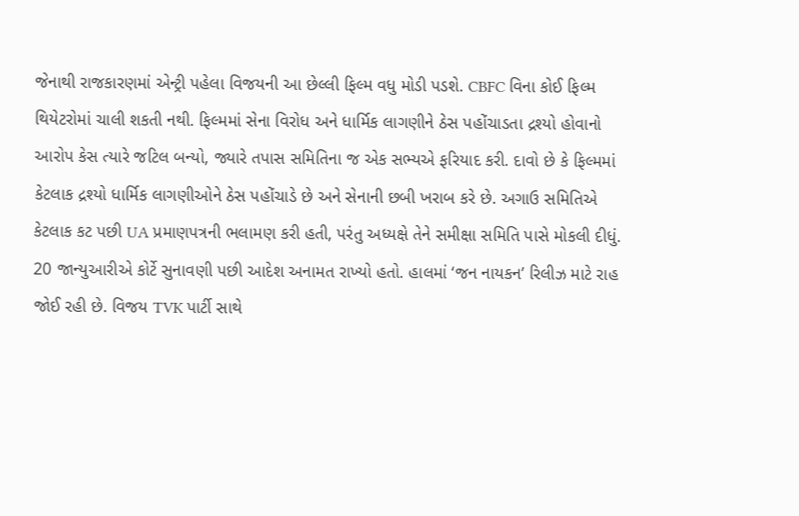જેનાથી રાજકારણમાં એન્ટ્રી પહેલા વિજયની આ છેલ્લી ફિલ્મ વધુ મોડી પડશે. CBFC વિના કોઈ ફિલ્મ થિયેટરોમાં ચાલી શકતી નથી. ફિલ્મમાં સેના વિરોધ અને ધાર્મિક લાગણીને ઠેસ પહોંચાડતા દ્રશ્યો હોવાનો આરોપ કેસ ત્યારે જટિલ બન્યો, જ્યારે તપાસ સમિતિના જ એક સભ્યએ ફરિયાદ કરી. દાવો છે કે ફિલ્મમાં કેટલાક દ્રશ્યો ધાર્મિક લાગણીઓને ઠેસ પહોંચાડે છે અને સેનાની છબી ખરાબ કરે છે. અગાઉ સમિતિએ કેટલાક કટ પછી UA પ્રમાણપત્રની ભલામણ કરી હતી, પરંતુ અધ્યક્ષે તેને સમીક્ષા સમિતિ પાસે મોકલી દીધું. 20 જાન્યુઆરીએ કોર્ટે સુનાવણી પછી આદેશ અનામત રાખ્યો હતો. હાલમાં ‘જન નાયકન’ રિલીઝ માટે રાહ જોઈ રહી છે. વિજય TVK પાર્ટી સાથે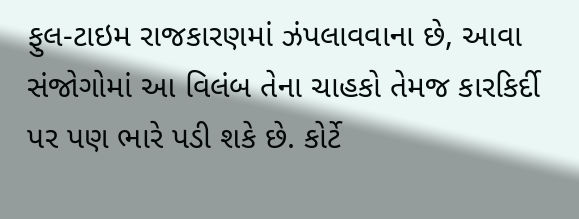ફુલ-ટાઇમ રાજકારણમાં ઝંપલાવવાના છે, આવા સંજોગોમાં આ વિલંબ તેના ચાહકો તેમજ કારકિર્દી પર પણ ભારે પડી શકે છે. કોર્ટે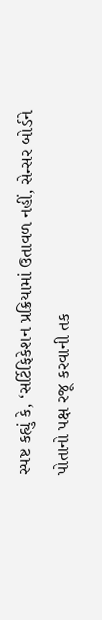સ્પષ્ટ કહ્યું કે, ‘સર્ટિફિકેશન પ્રક્રિયામાં ઉતાવળ નહીં, સેન્સર બોર્ડને પોતાનો પક્ષ રજૂ કરવાની તક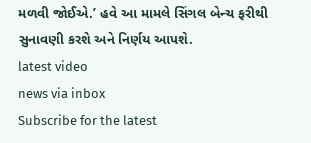મળવી જોઈએ.’ હવે આ મામલે સિંગલ બેન્ચ ફરીથી સુનાવણી કરશે અને નિર્ણય આપશે.
latest video
news via inbox
Subscribe for the latest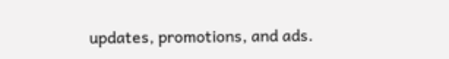updates, promotions, and ads.